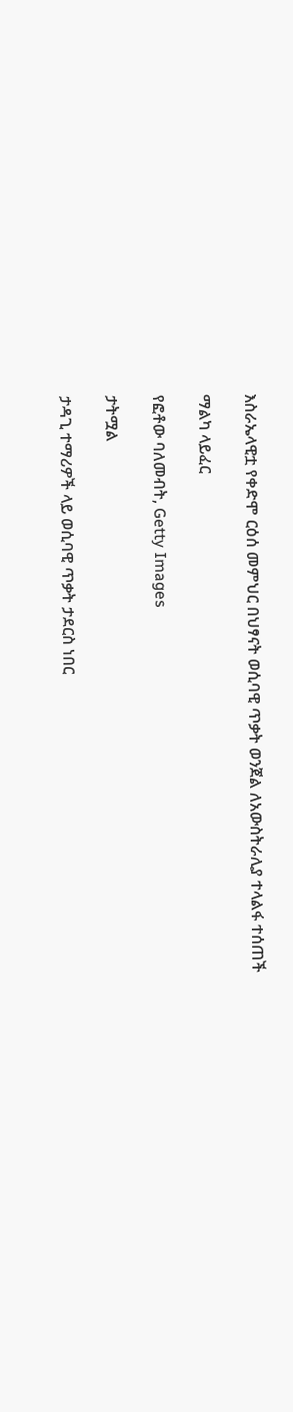እስራኤላዊቷ የቀድሞ ርዕሰ መምህር በህፃናት ወሲባዊ ጥቃት ወንጀል ለአውስትራሊያ ተላልፋ ተሰጠች

ማልካ ላይፈር

የፎቶው ባለመብት, Getty Images

ታትሟል

ታዳጊ ተማሪዎች ላይ ወሲባዊ ጥቃት ታደርስ ነበር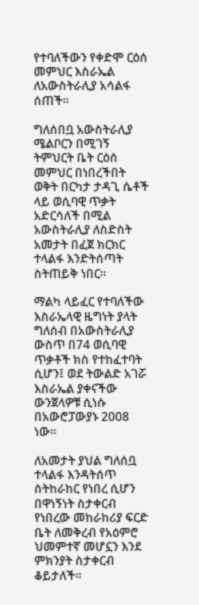የተባለችውን የቀድሞ ርዕሰ መምህር እስራኤል ለአውስትራሊያ አሳልፋ ሰጠች።

ግለሰበቧ አውስትራሊያ ሜልቦርን በሚገኝ ትምህርት ቤት ርዕሰ መምህር በነበረችበት ወቅት በርካታ ታዳጊ ሴቶች ላይ ወሲባዊ ጥቃት አድርሳለች በሚል አውስትራሊያ ለስድስት አመታት በፈጀ ክርክር ተላልፋ እንድትሰጣት ስትጠይቅ ነበር።

ማልካ ላይፈር የተባለችው እስራኤላዊ ዜግነት ያላት ግለሰብ በአውስትራሊያ ውስጥ በ74 ወሲባዊ ጥቃቶች ክስ የተከፈተባት ሲሆን፤ ወደ ትውልድ አገሯ እስራኤል ያቀናችው ውንጀላዎቹ ሲነሱ በአውሮፓውያኑ 2008 ነው።

ለአመታት ያህል ግለሰቧ ተላልፋ እንዳትሰጥ ስትከራከር የነበረ ሲሆን በዋነኝነት ስታቀርብ የነበረው መከራከሪያ ፍርድ ቤት ለመቅረብ የአዕምሮ ህመምተኛ መሆኗን እንደ ምክንያት ስታቀርብ ቆይታለች።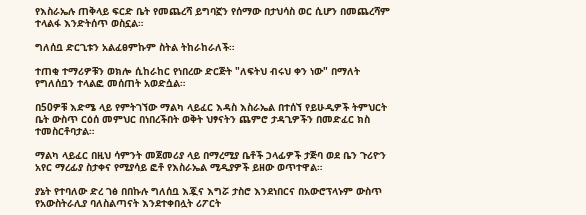የእስራኤሉ ጠቅላይ ፍርድ ቤት የመጨረሻ ይግባኟን የሰማው በታህሳስ ወር ሲሆን በመጨረሻም ተላልፋ እንድትሰጥ ወስኗል።

ግለሰቧ ድርጊቱን አልፈፀምኩም ስትል ትከራከራለች።

ተጠቂ ተማሪዎቹን ወክሎ ሲከራከር የነበረው ድርጅት "ለፍትህ ብሩህ ቀን ነው" በማለት የግለሰቧን ተላልፎ መሰጠት አወድሷል።

በ50ዎቹ እድሜ ላይ የምትገኘው ማልካ ላይፈር እዳስ እስራኤል በተሰኘ የይሁዲዎች ትምህርት ቤት ውስጥ ርዕሰ መምህር በነበረችበት ወቅት ህፃናትን ጨምሮ ታዳጊዎችን በመድፈር ክስ ተመስርቶባታል።

ማልካ ላይፈር በዚህ ሳምንት መጀመሪያ ላይ በማረሚያ ቤቶች ኃላፊዎች ታጅባ ወደ ቤን ጉሪዮን አየር ማረፊያ ስታቀና የሚያሳይ ፎቶ የእስራኤል ሚዲያዎች ይዘው ወጥተዋል።

ያኔት የተባለው ድረ ገፅ በበኩሉ ግለሰቧ እጇና እግሯ ታስሮ እንደነበርና በአውሮፕላኑም ውስጥ የአውስትራሊያ ባለስልጣናት እንደተቀበሏት ሪፖርት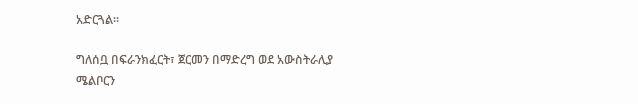አድርጓል።

ግለሰቧ በፍራንክፈርት፣ ጀርመን በማድረግ ወደ አውስትራሊያ ሜልቦርን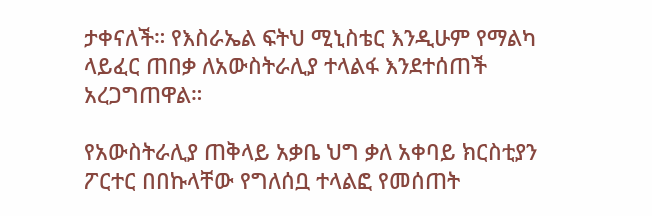ታቀናለች። የእስራኤል ፍትህ ሚኒስቴር እንዲሁም የማልካ ላይፈር ጠበቃ ለአውስትራሊያ ተላልፋ እንደተሰጠች አረጋግጠዋል።

የአውስትራሊያ ጠቅላይ አቃቤ ህግ ቃለ አቀባይ ክርስቲያን ፖርተር በበኩላቸው የግለሰቧ ተላልፎ የመሰጠት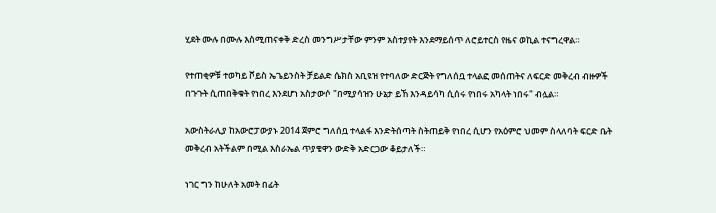ሂደት ሙሉ በሙሉ እስሚጠናቀቅ ድረስ መንግሥታቸው ምንም አስተያየት እንደማይሰጥ ለሮይተርስ የዜና ወኪል ተናግረዋል።

የተጠቂዎቹ ተወካይ ቮይስ ኤጌይንስት ቻይልድ ሴክስ አቢዩዝ የተባለው ድርጅት የግለሰቧ ተላልፎ መሰጠትና ለፍርድ መቅረብ ብዙዎች በጉጉት ሲጠበቅቁት የነበረ እንደሆነ አስታውሶ "በሚያሳዝን ሁኔታ ይኸ እንዳይሳካ ሲሰሩ የነበሩ አካላት ነበሩ" ብሏል።

አውስትራሊያ ከአውሮፓውያኑ 2014 ጀምሮ ግለሰቧ ተላልፋ እንድትሰጣት ስትጠይቅ የነበረ ሲሆን የአዕምሮ ህመም ስላለባት ፍርድ ቤት መቅረብ አትችልም በሚል እስራኤል ጥያቄዋን ውድቅ አድርጋው ቆይታለች።

ነገር ግን ከሁለት አመት በፊት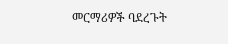መርማሪዎች ባደረጉት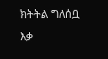ክትትል ግለሰቧ እቃ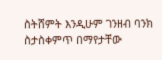ስትሸምት እንዲሁም ገንዘብ ባንክ ስታስቀምጥ በማየታቸው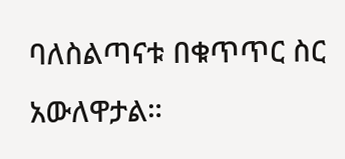ባለስልጣናቱ በቁጥጥር ስር አውለዋታል።